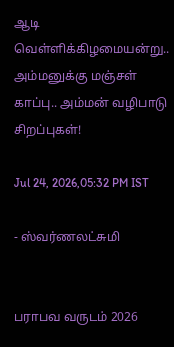ஆடி வெள்ளிக்கிழமையன்று.. அம்மனுக்கு மஞ்சள் காப்பு.. அம்மன் வழிபாடு சிறப்புகள்!

Jul 24, 2026,05:32 PM IST

- ஸ்வர்ணலட்சுமி


பராபவ வருடம் 2026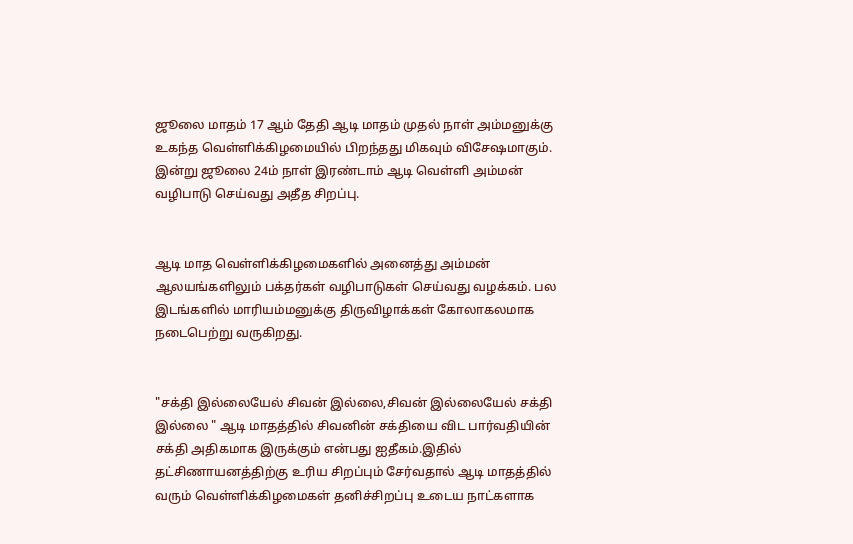ஜூலை மாதம் 17 ஆம் தேதி ஆடி மாதம் முதல் நாள் அம்மனுக்கு உகந்த வெள்ளிக்கிழமையில் பிறந்தது மிகவும் விசேஷமாகும். இன்று ஜூலை 24ம் நாள் இரண்டாம் ஆடி வெள்ளி அம்மன் வழிபாடு செய்வது அதீத சிறப்பு.


ஆடி மாத வெள்ளிக்கிழமைகளில் அனைத்து அம்மன் ஆலயங்களிலும் பக்தர்கள் வழிபாடுகள் செய்வது வழக்கம். பல இடங்களில் மாரியம்மனுக்கு திருவிழாக்கள் கோலாகலமாக நடைபெற்று வருகிறது.


"சக்தி இல்லையேல் சிவன் இல்லை,சிவன் இல்லையேல் சக்தி இல்லை " ஆடி மாதத்தில் சிவனின் சக்தியை விட பார்வதியின் சக்தி அதிகமாக இருக்கும் என்பது ஐதீகம்.இதில் தட்சிணாயனத்திற்கு உரிய சிறப்பும் சேர்வதால் ஆடி மாதத்தில் வரும் வெள்ளிக்கிழமைகள் தனிச்சிறப்பு உடைய நாட்களாக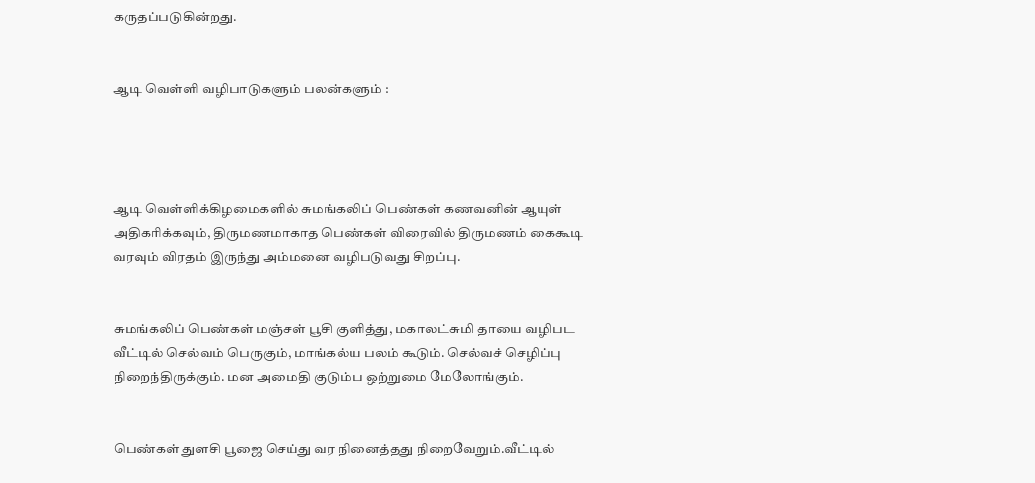கருதப்படுகின்றது.


ஆடி வெள்ளி வழிபாடுகளும் பலன்களும் :




ஆடி வெள்ளிக்கிழமைகளில் சுமங்கலிப் பெண்கள் கணவனின் ஆயுள் அதிகரிக்கவும், திருமணமாகாத பெண்கள் விரைவில் திருமணம் கைகூடி வரவும் விரதம் இருந்து அம்மனை வழிபடுவது சிறப்பு.


சுமங்கலிப் பெண்கள் மஞ்சள் பூசி குளித்து, மகாலட்சுமி தாயை வழிபட   வீட்டில் செல்வம் பெருகும், மாங்கல்ய பலம் கூடும். செல்வச் செழிப்பு நிறைந்திருக்கும். மன அமைதி குடும்ப ஒற்றுமை மேலோங்கும்.


பெண்கள் துளசி பூஜை செய்து வர நினைத்தது நிறைவேறும்.வீட்டில்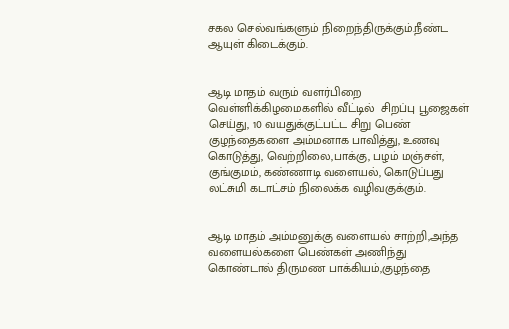சகல செல்வங்களும் நிறைந்திருக்கும்.நீண்ட ஆயுள் கிடைக்கும்.


ஆடி மாதம் வரும் வளர்பிறை வெள்ளிக்கிழமைகளில் வீட்டில்  சிறப்பு பூஜைகள் செய்து, 10 வயதுக்குட்பட்ட சிறு பெண் குழந்தைகளை அம்மனாக பாவித்து, உணவு கொடுத்து, வெற்றிலை,பாக்கு, பழம் மஞ்சள், குங்குமம், கண்ணாடி வளையல், கொடுப்பது லட்சுமி கடாட்சம் நிலைக்க வழிவகுக்கும்.


ஆடி மாதம் அம்மனுக்கு வளையல் சாற்றி,அந்த வளையல்களை பெண்கள் அணிந்து கொண்டால் திருமண பாக்கியம்,குழந்தை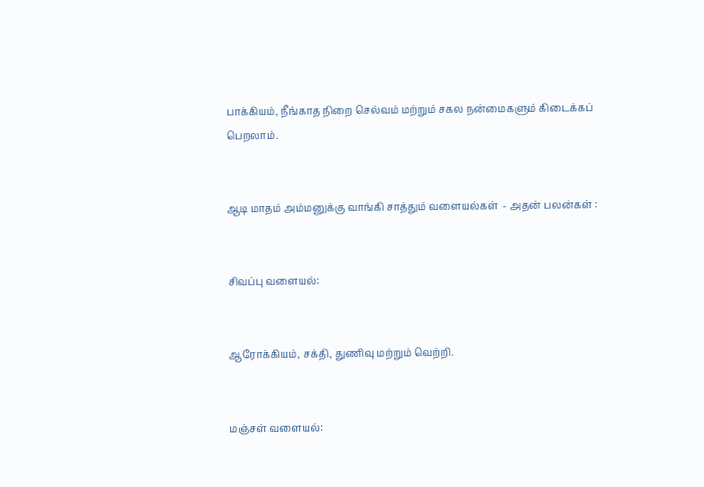பாக்கியம், நீங்காத நிறை செல்வம் மற்றும் சகல நன்மைகளும் கிடைக்கப் பெறலாம்.


ஆடி மாதம் அம்மனுக்கு வாங்கி சாத்தும் வளையல்கள்  - அதன் பலன்கள் :


சிவப்பு வளையல்:


ஆரோக்கியம், சக்தி, துணிவு மற்றும் வெற்றி.


மஞ்சள் வளையல்: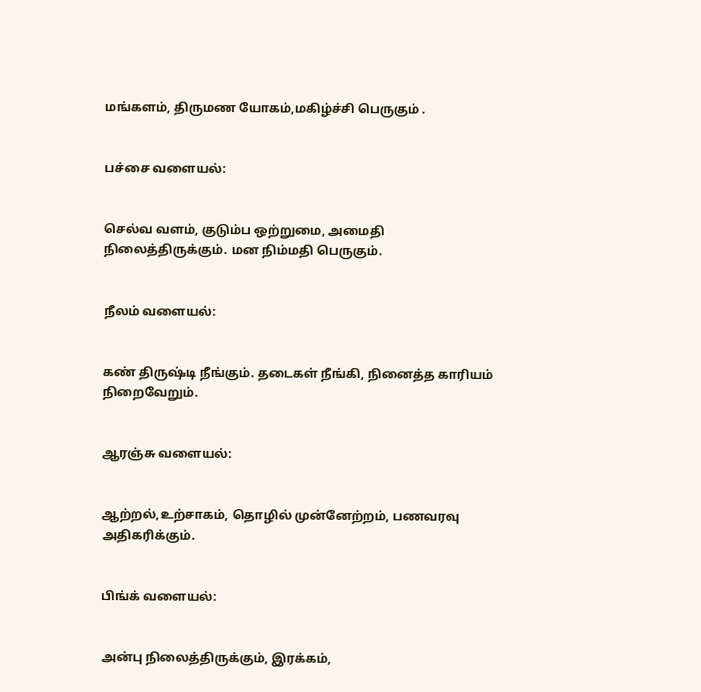மங்களம், திருமண யோகம்,மகிழ்ச்சி பெருகும் .


பச்சை வளையல்:


செல்வ வளம், குடும்ப ஒற்றுமை, அமைதி நிலைத்திருக்கும். மன நிம்மதி பெருகும்.


நீலம் வளையல்:


கண் திருஷ்டி நீங்கும். தடைகள் நீங்கி, நினைத்த காரியம் நிறைவேறும்.


ஆரஞ்சு வளையல்:


ஆற்றல்,உற்சாகம், தொழில் முன்னேற்றம், பணவரவு அதிகரிக்கும்.


பிங்க் வளையல்:


அன்பு நிலைத்திருக்கும், இரக்கம்,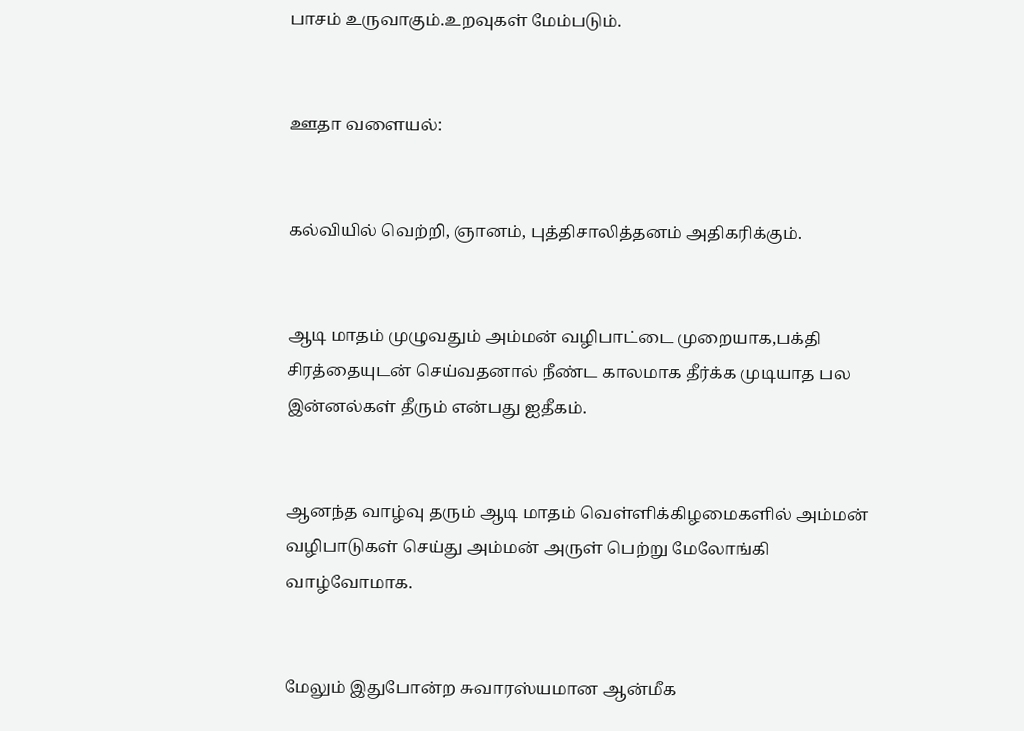பாசம் உருவாகும்.உறவுகள் மேம்படும்.


ஊதா வளையல்:


கல்வியில் வெற்றி, ஞானம், புத்திசாலித்தனம் அதிகரிக்கும்.


ஆடி மாதம் முழுவதும் அம்மன் வழிபாட்டை முறையாக,பக்தி சிரத்தையுடன் செய்வதனால் நீண்ட காலமாக தீர்க்க முடியாத பல இன்னல்கள் தீரும் என்பது ஐதீகம்.


ஆனந்த வாழ்வு தரும் ஆடி மாதம் வெள்ளிக்கிழமைகளில் அம்மன் வழிபாடுகள் செய்து அம்மன் அருள் பெற்று மேலோங்கி வாழ்வோமாக.


மேலும் இதுபோன்ற சுவாரஸ்யமான ஆன்மீக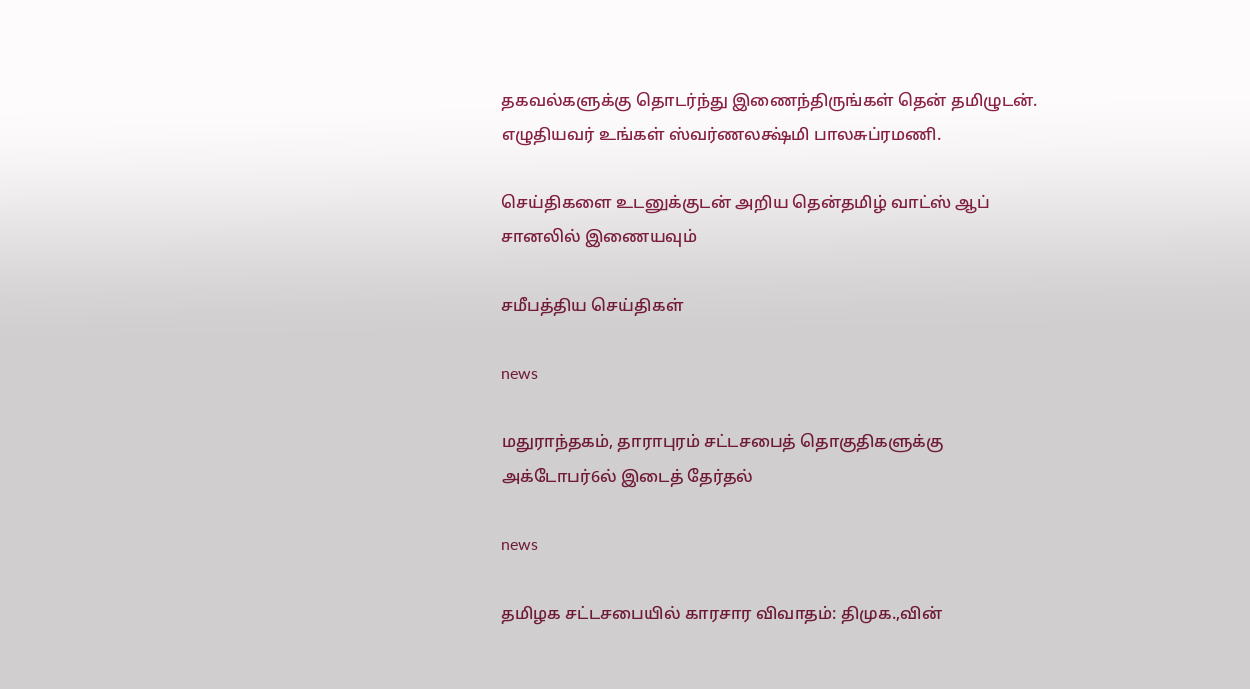தகவல்களுக்கு தொடர்ந்து இணைந்திருங்கள் தென் தமிழுடன். எழுதியவர் உங்கள் ஸ்வர்ணலக்ஷ்மி பாலசுப்ரமணி.

செய்திகளை உடனுக்குடன் அறிய தென்தமிழ் வாட்ஸ் ஆப் சானலில் இணையவும்

சமீபத்திய செய்திகள்

news

மதுராந்தகம், தாராபுரம் சட்டசபைத் தொகுதிகளுக்கு அக்டோபர்6ல் இடைத் தேர்தல்

news

தமிழக சட்டசபையில் காரசார விவாதம்: திமுக.,வின்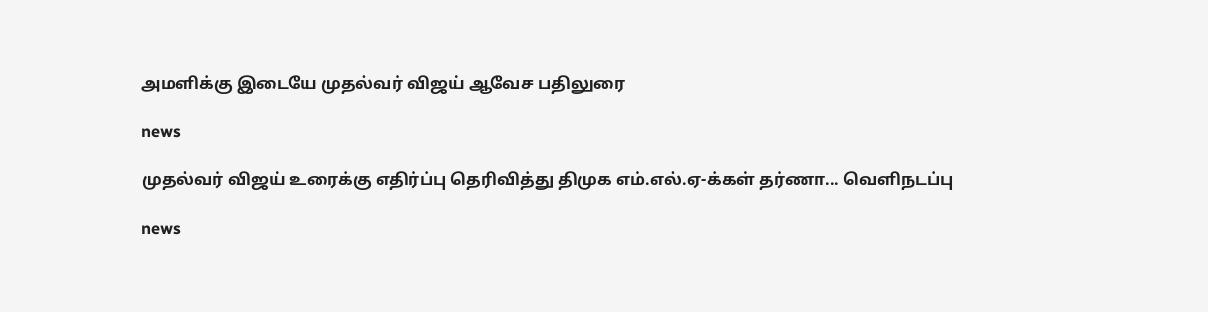அமளிக்கு இடையே முதல்வர் விஜய் ஆவேச பதிலுரை

news

முதல்வர் விஜய் உரைக்கு எதிர்ப்பு தெரிவித்து திமுக எம்.எல்.ஏ-க்கள் தர்ணா... வெளிநடப்பு

news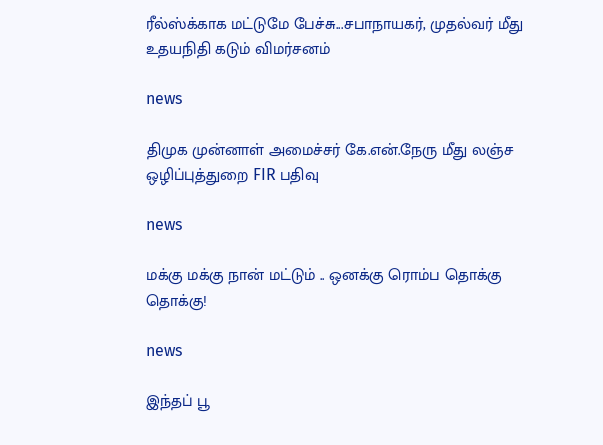ரீல்ஸ்க்காக மட்டுமே பேச்சு...சபாநாயகர், முதல்வர் மீது உதயநிதி கடும் விமர்சனம்

news

திமுக முன்னாள் அமைச்சர் கே.என்.நேரு மீது லஞ்ச ஒழிப்புத்துறை FIR பதிவு

news

மக்கு மக்கு நான் மட்டும் .. ஒனக்கு ரொம்ப தொக்கு தொக்கு!

news

இந்தப் பூ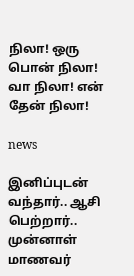நிலா! ஒரு பொன் நிலா! வா நிலா! என் தேன் நிலா!

news

இனிப்புடன் வந்தார்.. ஆசி பெற்றார்.. முன்னாள் மாணவர்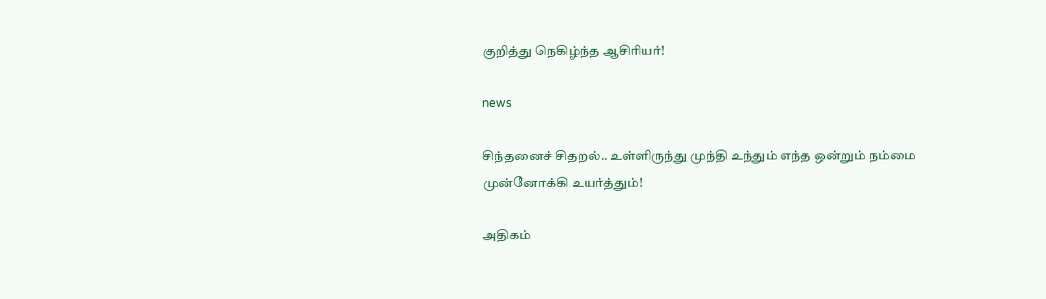குறித்து நெகிழ்ந்த ஆசிரியர்!

news

சிந்தனைச் சிதறல்.. உள்ளிருந்து முந்தி உந்தும் எந்த ஒன்றும் நம்மை முன்னோக்கி உயர்த்தும்!

அதிகம்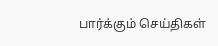பார்க்கும் செய்திகள்